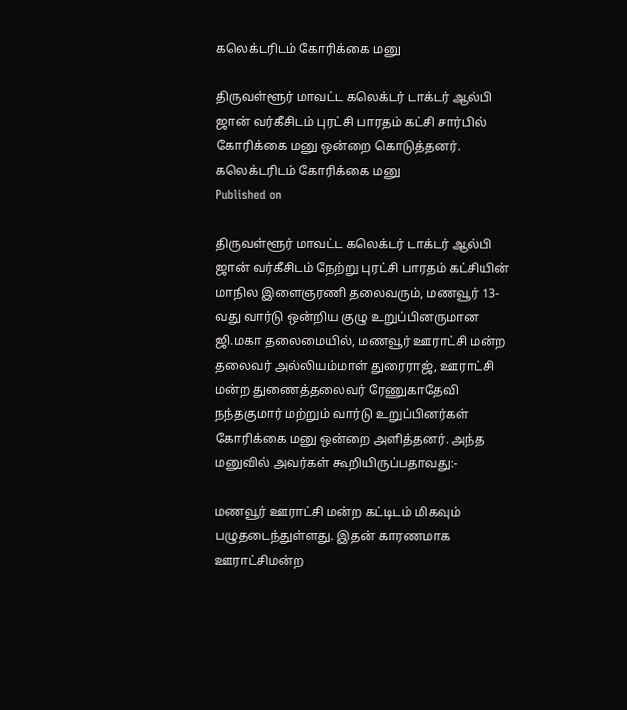கலெக்டரிடம் கோரிக்கை மனு

திருவள்ளூர் மாவட்ட கலெக்டர் டாக்டர் ஆல்பி ஜான் வர்கீசிடம் புரட்சி பாரதம் கட்சி சார்பில் கோரிக்கை மனு ஒன்றை கொடுத்தனர்.
கலெக்டரிடம் கோரிக்கை மனு
Published on

திருவள்ளூர் மாவட்ட கலெக்டர் டாக்டர் ஆல்பி ஜான் வர்கீசிடம் நேற்று புரட்சி பாரதம் கட்சியின் மாநில இளைஞரணி தலைவரும், மணவூர் 13-வது வார்டு ஒன்றிய குழு உறுப்பினருமான ஜி.மகா தலைமையில், மணவூர் ஊராட்சி மன்ற தலைவர் அல்லியம்மாள் துரைராஜ், ஊராட்சி மன்ற துணைத்தலைவர் ரேணுகாதேவி நந்தகுமார் மற்றும் வார்டு உறுப்பினர்கள் கோரிக்கை மனு ஒன்றை அளித்தனர். அந்த மனுவில் அவர்கள் கூறியிருப்பதாவது:-

மணவூர் ஊராட்சி மன்ற கட்டிடம் மிகவும் பழுதடைந்துள்ளது. இதன் காரணமாக ஊராட்சிமன்ற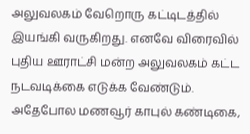அலுவலகம் வேறொரு கட்டிடத்தில் இயங்கி வருகிறது. எனவே விரைவில் புதிய ஊராட்சி மன்ற அலுவலகம் கட்ட நடவடிக்கை எடுக்க வேண்டும். அதேபோல மணவூர் காபுல் கண்டிகை,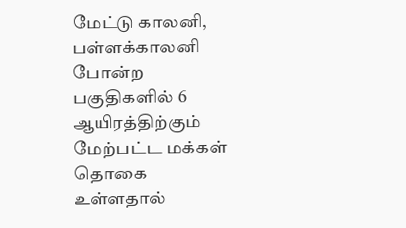மேட்டு காலனி, பள்ளக்காலனி போன்ற பகுதிகளில் 6 ஆயிரத்திற்கும் மேற்பட்ட மக்கள் தொகை உள்ளதால்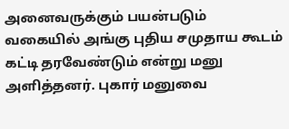அனைவருக்கும் பயன்படும் வகையில் அங்கு புதிய சமுதாய கூடம் கட்டி தரவேண்டும் என்று மனு அளித்தனர். புகார் மனுவை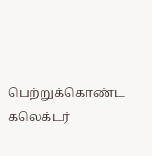பெற்றுக்கொண்ட கலெக்டர்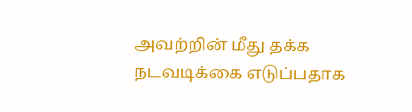அவற்றின் மீது தக்க நடவடிக்கை எடுப்பதாக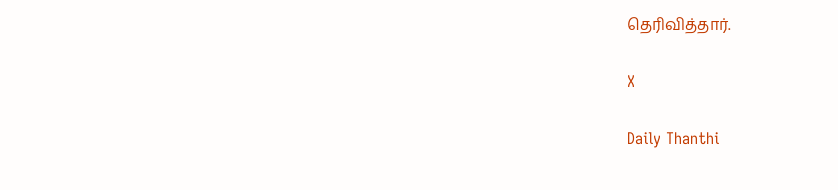தெரிவித்தார்.

X

Daily Thanthi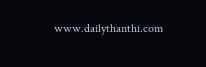www.dailythanthi.com